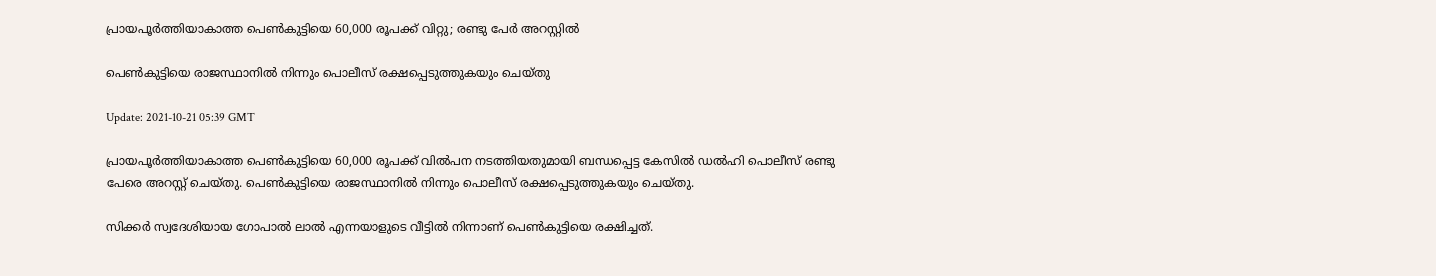പ്രായപൂര്‍ത്തിയാകാത്ത പെണ്‍കുട്ടിയെ 60,000 രൂപക്ക് വിറ്റു; രണ്ടു പേര്‍ അറസ്റ്റില്‍

പെണ്‍കുട്ടിയെ രാജസ്ഥാനില്‍ നിന്നും പൊലീസ് രക്ഷപ്പെടുത്തുകയും ചെയ്തു

Update: 2021-10-21 05:39 GMT

പ്രായപൂര്‍ത്തിയാകാത്ത പെണ്‍കുട്ടിയെ 60,000 രൂപക്ക് വില്‍പന നടത്തിയതുമായി ബന്ധപ്പെട്ട കേസില്‍ ഡല്‍ഹി പൊലീസ് രണ്ടു പേരെ അറസ്റ്റ് ചെയ്തു. പെണ്‍കുട്ടിയെ രാജസ്ഥാനില്‍ നിന്നും പൊലീസ് രക്ഷപ്പെടുത്തുകയും ചെയ്തു.

സിക്കര്‍ സ്വദേശിയായ ഗോപാൽ ലാല്‍ എന്നയാളുടെ വീട്ടിൽ നിന്നാണ് പെൺകുട്ടിയെ രക്ഷിച്ചത്.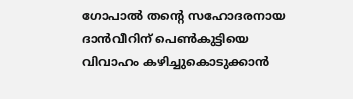ഗോപാല്‍ തന്‍റെ സഹോദരനായ ദാന്‍വീറിന് പെണ്‍കുട്ടിയെ വിവാഹം കഴിച്ചുകൊടുക്കാന്‍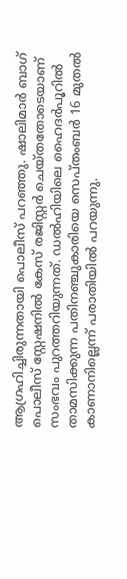ആഗ്രഹിച്ചിരുന്നതായി പൊലീസ് പറഞ്ഞു. ഷാലിമാർ ബാഗ് പൊലീസ് സ്റ്റേഷനിൽ കേസ് രജിസ്റ്റർ ചെയ്തതോടെയാണ് സംഭവം പുറത്തറിയുന്നത്. ഡൽഹിയിലെ ഹൈദർപൂറിൽ താമസിക്കുന്ന പതിനഞ്ചുകാരിയെ സെപ്തംബർ 16 മുതൽ കാണാനില്ലെന്ന് പരാതിയിൽ പറയുന്നു.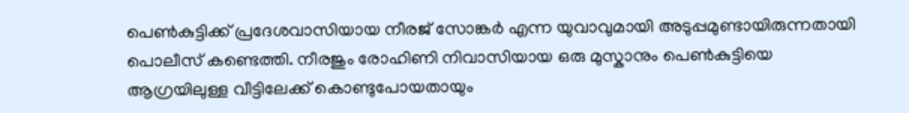പെണ്‍കുട്ടിക്ക് പ്രദേശവാസിയായ നീരജ് സോങ്കര്‍ എന്ന യുവാവുമായി അടുപ്പമുണ്ടായിരുന്നതായി പൊലീസ് കണ്ടെത്തി. നീരജും രോഹിണി നിവാസിയായ ഒരു മുസ്കാനും പെൺകുട്ടിയെ ആഗ്രയിലുള്ള വീട്ടിലേക്ക് കൊണ്ടുപോയതായും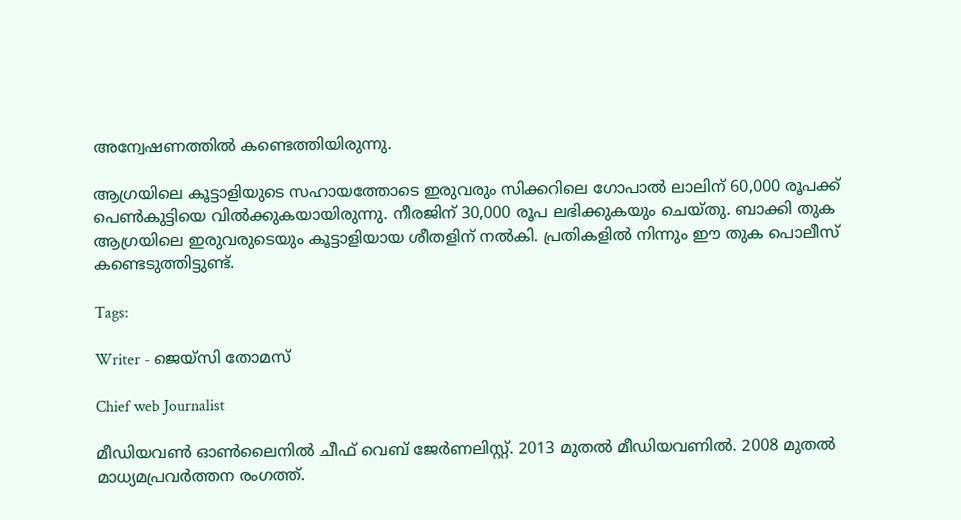അന്വേഷണത്തില്‍ കണ്ടെത്തിയിരുന്നു.

ആഗ്രയിലെ കൂട്ടാളിയുടെ സഹായത്തോടെ ഇരുവരും സിക്കറിലെ ഗോപാൽ ലാലിന് 60,000 രൂപക്ക് പെൺകുട്ടിയെ വില്‍ക്കുകയായിരുന്നു. നീരജിന് 30,000 രൂപ ലഭിക്കുകയും ചെയ്തു. ബാക്കി തുക ആഗ്രയിലെ ഇരുവരുടെയും കൂട്ടാളിയായ ശീതളിന് നല്‍കി. പ്രതികളില്‍ നിന്നും ഈ തുക പൊലീസ് കണ്ടെടുത്തിട്ടുണ്ട്.

Tags:

Writer - ജെയ്സി തോമസ്

Chief web Journalist

മീഡിയവൺ ഓൺലൈനിൽ ചീഫ് വെബ് ജേർണലിസ്റ്റ്. 2013 മുതൽ മീഡിയവണിൽ. 2008 മുതൽ മാധ്യമപ്രവർത്തന രംഗത്ത്.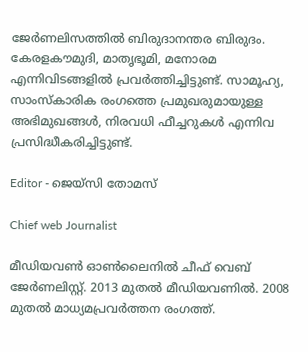ജേർണലിസത്തിൽ ബിരുദാനന്തര ബിരുദം. കേരളകൗമുദി, മാതൃഭൂമി, മനോരമ എന്നിവിടങ്ങളിൽ പ്രവർത്തിച്ചിട്ടുണ്ട്. സാമൂഹ്യ, സാംസ്‌കാരിക രംഗത്തെ പ്രമുഖരുമായുള്ള അഭിമുഖങ്ങൾ, നിരവധി ഫീച്ചറുകൾ എന്നിവ പ്രസിദ്ധീകരിച്ചിട്ടുണ്ട്.

Editor - ജെയ്സി തോമസ്

Chief web Journalist

മീഡിയവൺ ഓൺലൈനിൽ ചീഫ് വെബ് ജേർണലിസ്റ്റ്. 2013 മുതൽ മീഡിയവണിൽ. 2008 മുതൽ മാധ്യമപ്രവർത്തന രംഗത്ത്.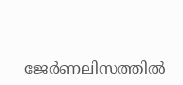ജേർണലിസത്തിൽ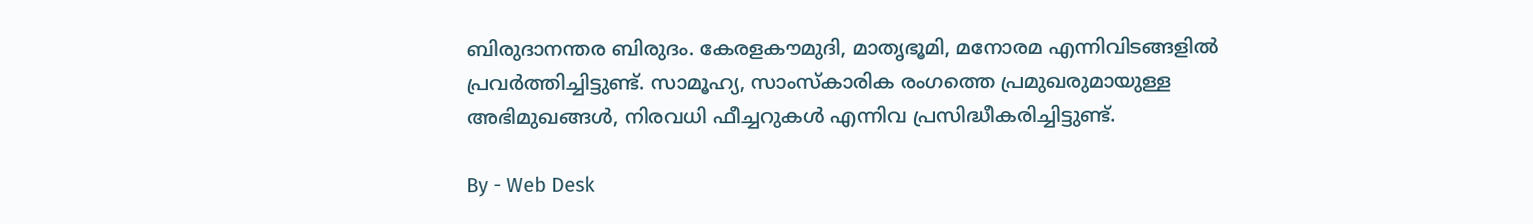ബിരുദാനന്തര ബിരുദം. കേരളകൗമുദി, മാതൃഭൂമി, മനോരമ എന്നിവിടങ്ങളിൽ പ്രവർത്തിച്ചിട്ടുണ്ട്. സാമൂഹ്യ, സാംസ്‌കാരിക രംഗത്തെ പ്രമുഖരുമായുള്ള അഭിമുഖങ്ങൾ, നിരവധി ഫീച്ചറുകൾ എന്നിവ പ്രസിദ്ധീകരിച്ചിട്ടുണ്ട്.

By - Web Desk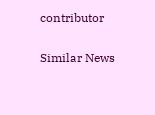contributor

Similar News